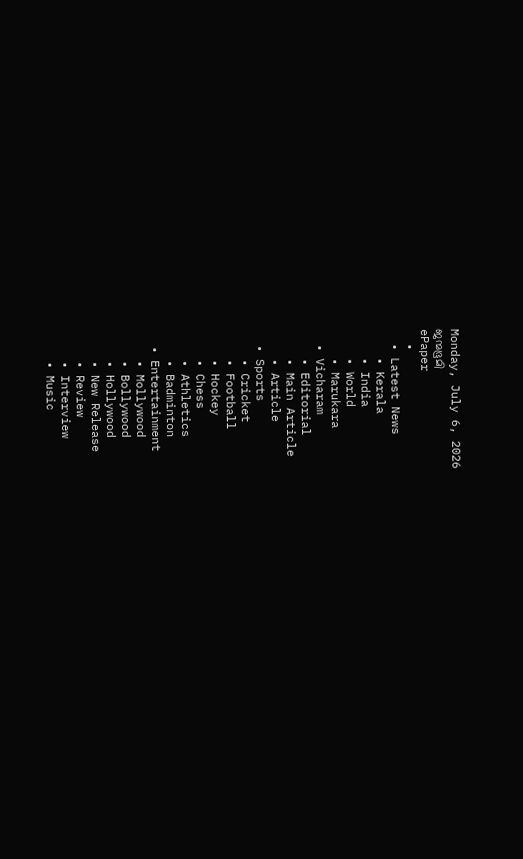Monday, July 6, 2026
ജന്മഭൂമി
ePaper
  •
  • Latest News
    • Kerala
    • India
    • World
    • Marukara
  • Vicharam
    • Editorial
    • Main Article
    • Article
  • Sports
    • Cricket
    • Football
    • Hockey
    • Chess
    • Athletics
    • Badminton
  • Entertainment
    • Mollywood
    • Bollywood
    • Hollywood
    • New Release
    • Review
    • Interview
    • Music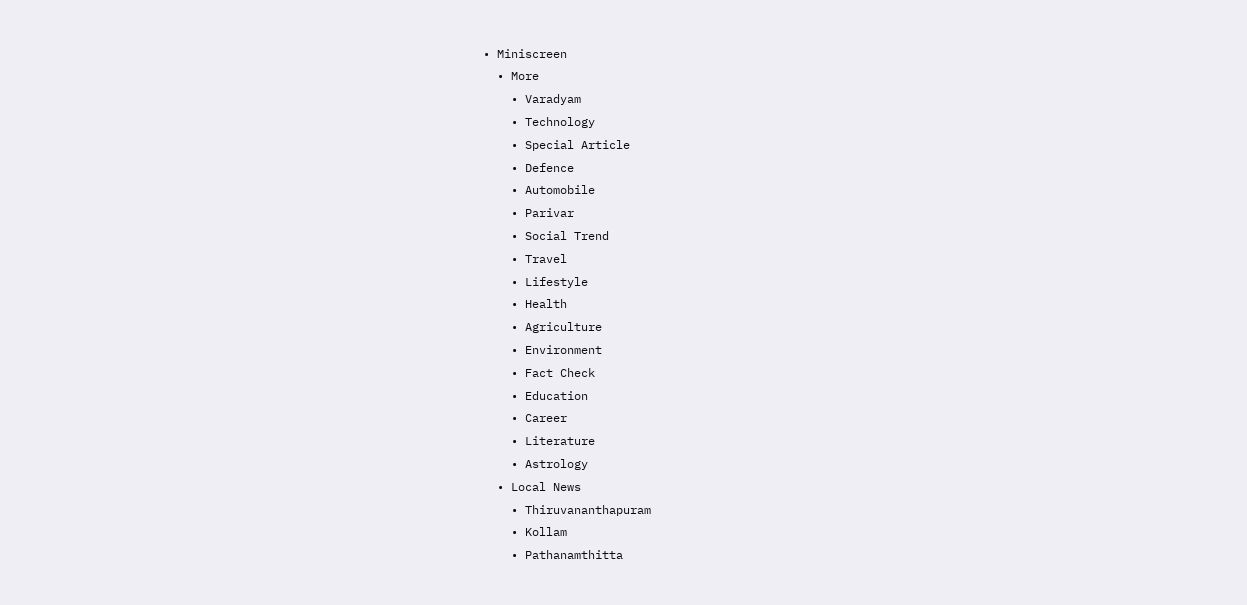• Miniscreen
  • More
    • Varadyam
    • Technology
    • Special Article
    • Defence
    • Automobile
    • Parivar
    • Social Trend
    • Travel
    • Lifestyle
    • Health
    • Agriculture
    • Environment
    • Fact Check
    • Education
    • Career
    • Literature
    • Astrology
  • Local News
    • Thiruvananthapuram
    • Kollam
    • Pathanamthitta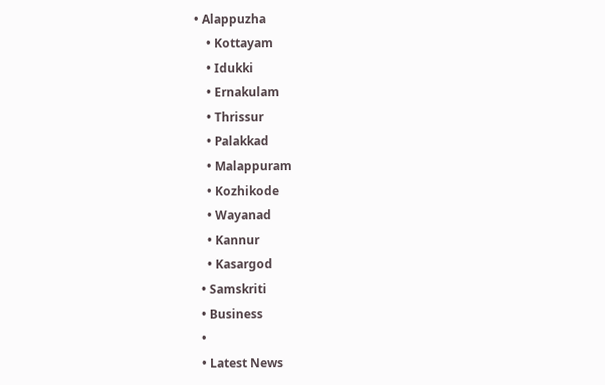• Alappuzha
    • Kottayam
    • Idukki
    • Ernakulam
    • Thrissur
    • Palakkad
    • Malappuram
    • Kozhikode
    • Wayanad
    • Kannur
    • Kasargod
  • Samskriti
  • Business
  •
  • Latest News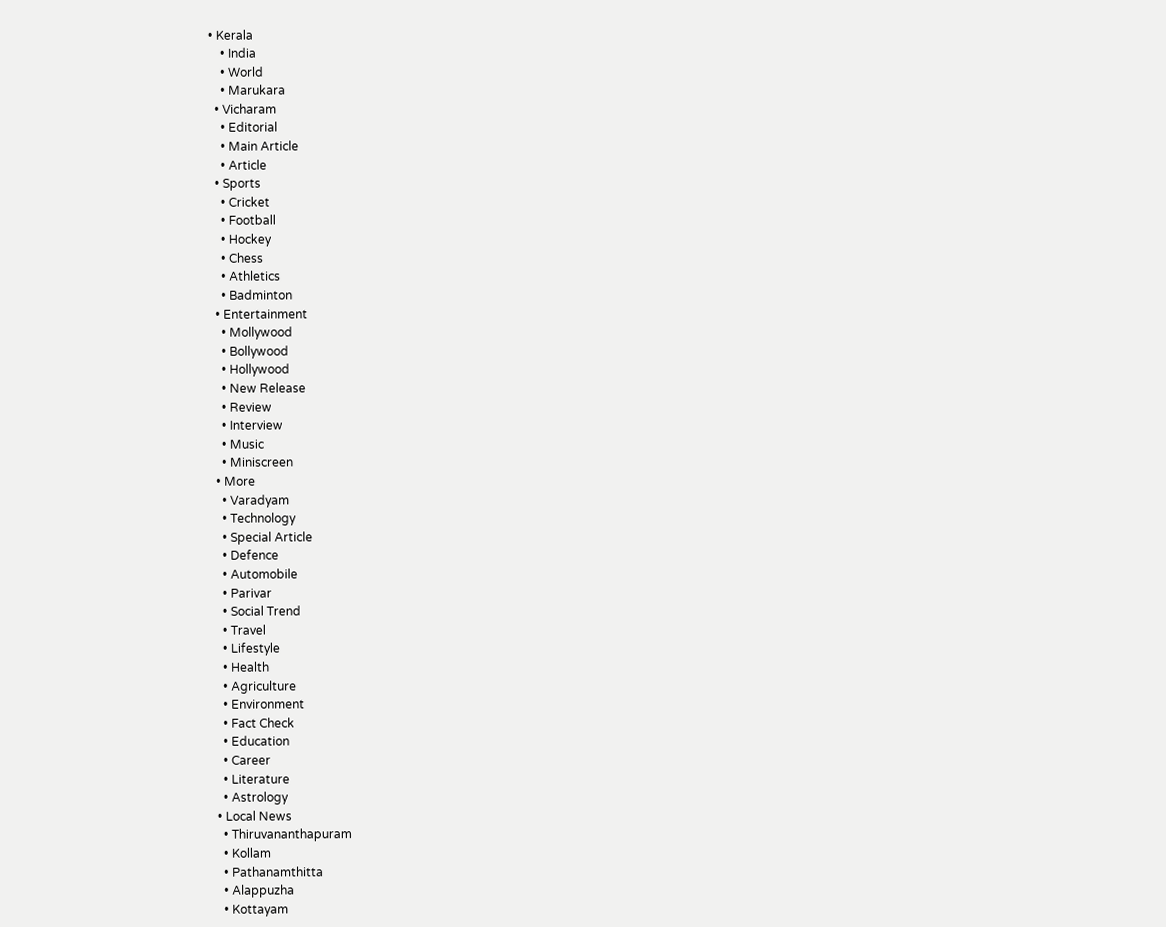• Kerala
    • India
    • World
    • Marukara
  • Vicharam
    • Editorial
    • Main Article
    • Article
  • Sports
    • Cricket
    • Football
    • Hockey
    • Chess
    • Athletics
    • Badminton
  • Entertainment
    • Mollywood
    • Bollywood
    • Hollywood
    • New Release
    • Review
    • Interview
    • Music
    • Miniscreen
  • More
    • Varadyam
    • Technology
    • Special Article
    • Defence
    • Automobile
    • Parivar
    • Social Trend
    • Travel
    • Lifestyle
    • Health
    • Agriculture
    • Environment
    • Fact Check
    • Education
    • Career
    • Literature
    • Astrology
  • Local News
    • Thiruvananthapuram
    • Kollam
    • Pathanamthitta
    • Alappuzha
    • Kottayam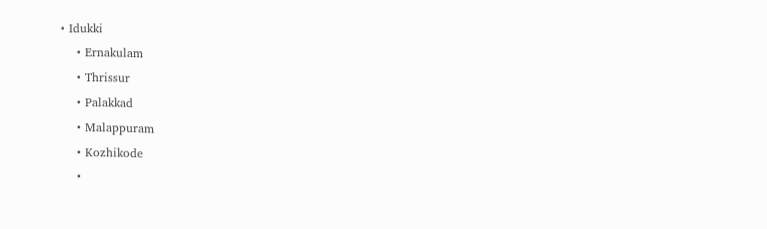• Idukki
    • Ernakulam
    • Thrissur
    • Palakkad
    • Malappuram
    • Kozhikode
    •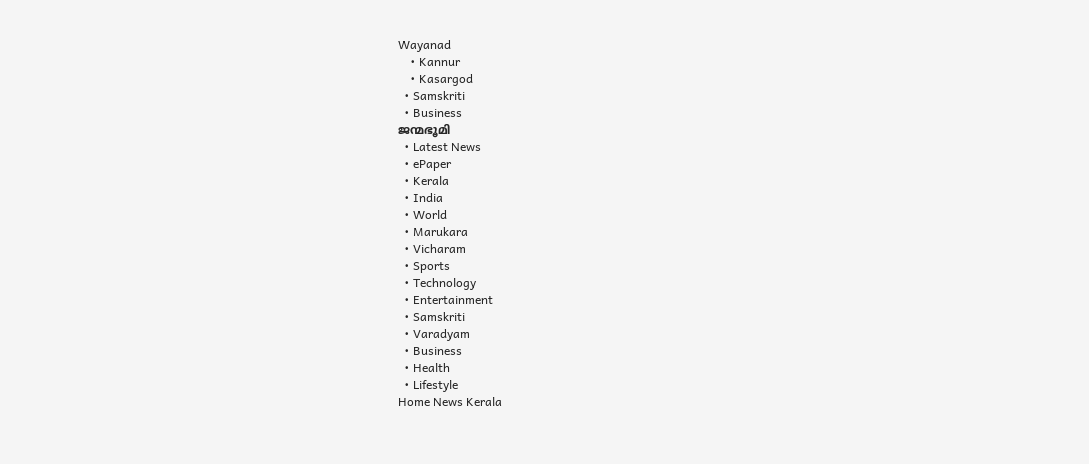Wayanad
    • Kannur
    • Kasargod
  • Samskriti
  • Business
ജന്മഭൂമി
  • Latest News
  • ePaper
  • Kerala
  • India
  • World
  • Marukara
  • Vicharam
  • Sports
  • Technology
  • Entertainment
  • Samskriti
  • Varadyam
  • Business
  • Health
  • Lifestyle
Home News Kerala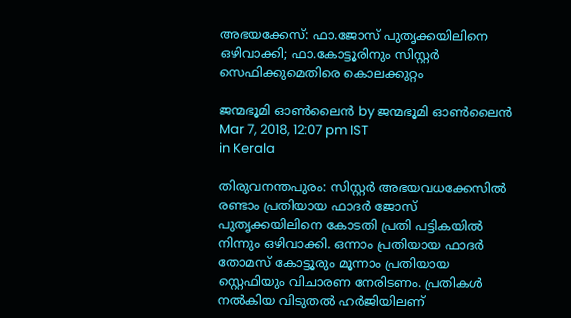അഭയക്കേസ്: ഫാ.ജോസ് പുതൃക്കയിലിനെ ഒഴിവാക്കി; ഫാ.കോട്ടൂരിനും സിസ്റ്റര്‍ സെഫിക്കുമെതിരെ കൊലക്കുറ്റം

ജന്മഭൂമി ഓണ്‍ലൈന്‍ by ജന്മഭൂമി ഓണ്‍ലൈന്‍
Mar 7, 2018, 12:07 pm IST
in Kerala

തിരുവനന്തപുരം: സിസ്റ്റര്‍ അഭയവധക്കേസില്‍ രണ്ടാം പ്രതിയായ ഫാദര്‍ ജോസ് പുതൃക്കയിലിനെ കോടതി പ്രതി പട്ടികയില്‍ നിന്നും ഒഴിവാക്കി. ഒന്നാം പ്രതിയായ ഫാദര്‍ തോമസ് കോട്ടൂരും മൂന്നാം പ്രതിയായ സ്റ്റെഫിയും വിചാരണ നേരിടണം. പ്രതികള്‍ നല്‍കിയ വിടുതല്‍ ഹര്‍ജിയിലണ്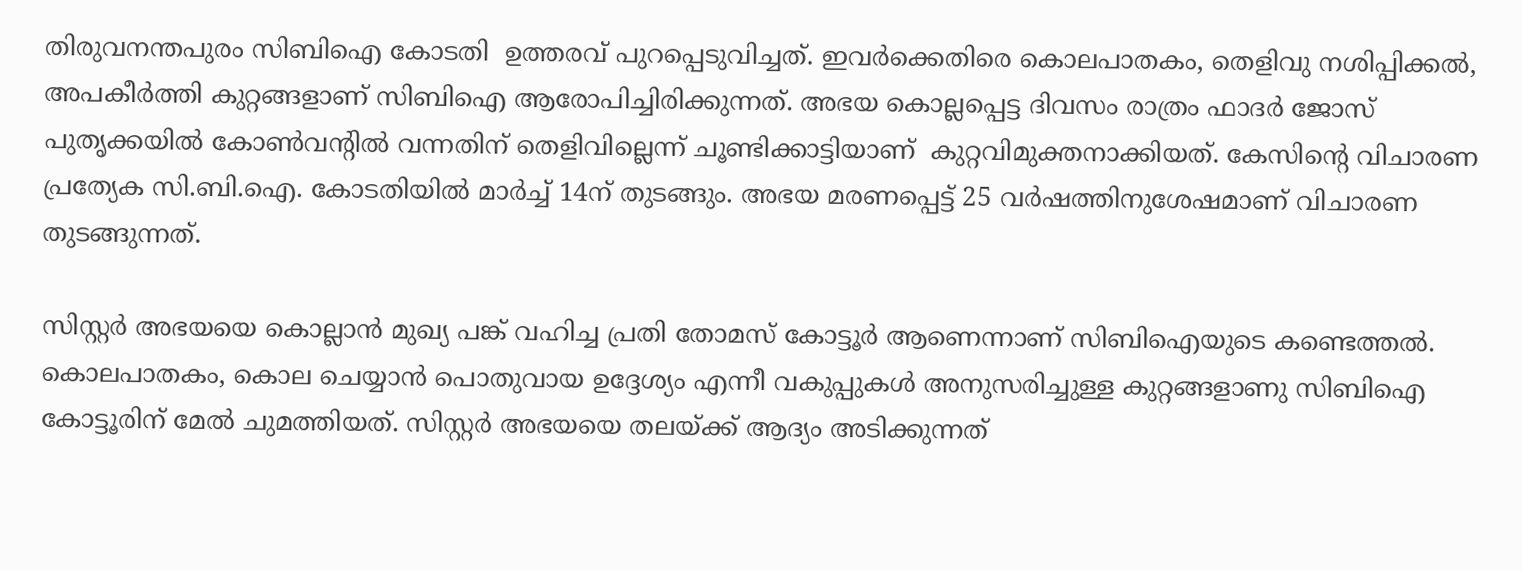തിരുവനന്തപുരം സിബിഐ കോടതി  ഉത്തരവ് പുറപ്പെടുവിച്ചത്. ഇവര്‍ക്കെതിരെ കൊലപാതകം, തെളിവു നശിപ്പിക്കല്‍, അപകീര്‍ത്തി കുറ്റങ്ങളാണ് സിബിഐ ആരോപിച്ചിരിക്കുന്നത്. അഭയ കൊല്ലപ്പെട്ട ദിവസം രാത്രം ഫാദര്‍ ജോസ് പുതൃക്കയില്‍ കോണ്‍വന്റില്‍ വന്നതിന് തെളിവില്ലെന്ന് ചൂണ്ടിക്കാട്ടിയാണ്  കുറ്റവിമുക്തനാക്കിയത്. കേസിന്റെ വിചാരണ പ്രത്യേക സി.ബി.ഐ. കോടതിയില്‍ മാര്‍ച്ച് 14ന് തുടങ്ങും. അഭയ മരണപ്പെട്ട് 25 വര്‍ഷത്തിനുശേഷമാണ് വിചാരണ തുടങ്ങുന്നത്.

സിസ്റ്റര്‍ അഭയയെ കൊല്ലാന്‍ മുഖ്യ പങ്ക് വഹിച്ച പ്രതി തോമസ് കോട്ടൂര്‍ ആണെന്നാണ് സിബിഐയുടെ കണ്ടെത്തല്‍. കൊലപാതകം, കൊല ചെയ്യാന്‍ പൊതുവായ ഉദ്ദേശ്യം എന്നീ വകുപ്പുകള്‍ അനുസരിച്ചുള്ള കുറ്റങ്ങളാണു സിബിഐ കോട്ടൂരിന് മേല്‍ ചുമത്തിയത്. സിസ്റ്റര്‍ അഭയയെ തലയ്‌ക്ക് ആദ്യം അടിക്കുന്നത്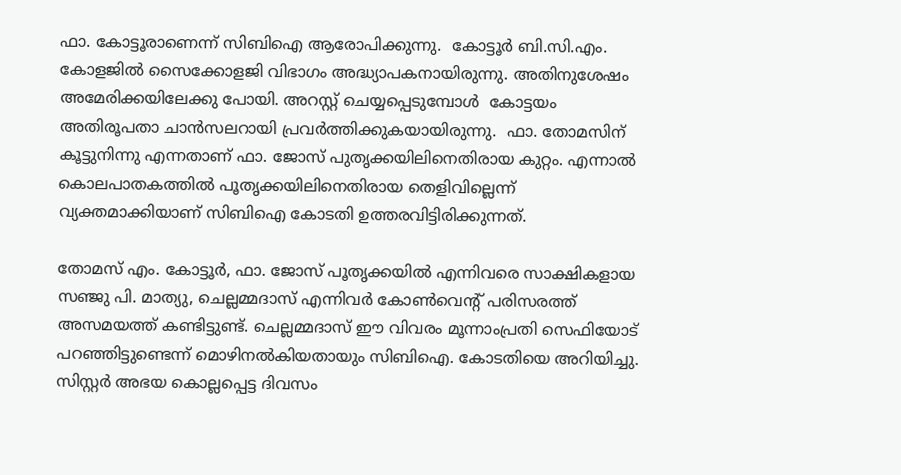ഫാ. കോട്ടൂരാണെന്ന് സിബിഐ ആരോപിക്കുന്നു.  കോട്ടൂര്‍ ബി.സി.എം. കോളജില്‍ സൈക്കോളജി വിഭാഗം അദ്ധ്യാപകനായിരുന്നു. അതിനുശേഷം അമേരിക്കയിലേക്കു പോയി. അറസ്റ്റ് ചെയ്യപ്പെടുമ്പോള്‍  കോട്ടയം അതിരൂപതാ ചാന്‍സലറായി പ്രവര്‍ത്തിക്കുകയായിരുന്നു.  ഫാ. തോമസിന് കൂട്ടുനിന്നു എന്നതാണ് ഫാ. ജോസ് പുതൃക്കയിലിനെതിരായ കുറ്റം. എന്നാല്‍ കൊലപാതകത്തില്‍ പൂതൃക്കയിലിനെതിരായ തെളിവില്ലെന്ന് വ്യക്തമാക്കിയാണ് സിബിഐ കോടതി ഉത്തരവിട്ടിരിക്കുന്നത്.

തോമസ് എം. കോട്ടൂര്‍, ഫാ. ജോസ് പൂതൃക്കയില്‍ എന്നിവരെ സാക്ഷികളായ സഞ്ജു പി. മാത്യു, ചെല്ലമ്മദാസ് എന്നിവര്‍ കോണ്‍വെന്റ് പരിസരത്ത് അസമയത്ത് കണ്ടിട്ടുണ്ട്. ചെല്ലമ്മദാസ് ഈ വിവരം മൂന്നാംപ്രതി സെഫിയോട് പറഞ്ഞിട്ടുണ്ടെന്ന് മൊഴിനല്‍കിയതായും സിബിഐ. കോടതിയെ അറിയിച്ചു. സിസ്റ്റര്‍ അഭയ കൊല്ലപ്പെട്ട ദിവസം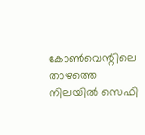കോണ്‍വെന്റിലെ താഴത്തെ നിലയില്‍ സെഫി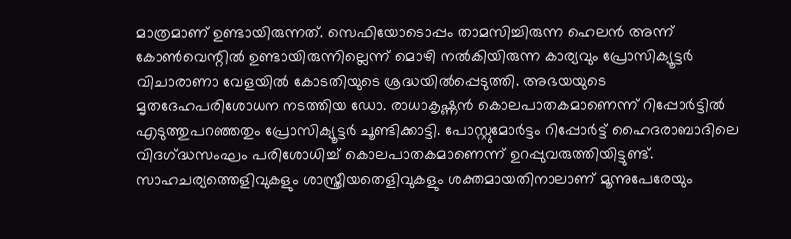മാത്രമാണ് ഉണ്ടായിരുന്നത്. സെഫിയോടൊപ്പം താമസിച്ചിരുന്ന ഹെലന്‍ അന്ന് കോണ്‍വെന്റില്‍ ഉണ്ടായിരുന്നില്ലെന്ന് മൊഴി നല്‍കിയിരുന്ന കാര്യവും പ്രോസിക്യൂട്ടര്‍ വിചാരാണാ വേളയില്‍ കോടതിയുടെ ശ്രദ്ധയില്‍പ്പെടുത്തി. അഭയയുടെ മൃതദേഹപരിശോധന നടത്തിയ ഡോ. രാധാകൃഷ്ണന്‍ കൊലപാതകമാണെന്ന് റിപ്പോര്‍ട്ടില്‍ എടുത്തുപറഞ്ഞതും പ്രോസിക്യൂട്ടര്‍ ചൂണ്ടിക്കാട്ടി. പോസ്റ്റുമോര്‍ട്ടം റിപ്പോര്‍ട്ട് ഹൈദരാബാദിലെ വിദഗ്‌ദ്ധസംഘം പരിശോധിച്ച് കൊലപാതകമാണെന്ന് ഉറപ്പുവരുത്തിയിട്ടുണ്ട്. സാഹചര്യത്തെളിവുകളും ശാസ്ത്രീയതെളിവുകളും ശക്തമായതിനാലാണ് മൂന്നുപേരേയും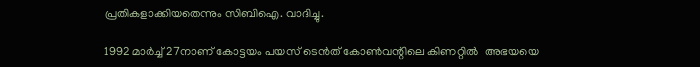പ്രതികളാക്കിയതെന്നും സിബിഐ. വാദിച്ചു.

1992 മാര്‍ച്ച് 27നാണ് കോട്ടയം പയസ് ടെന്‍ത് കോണ്‍വന്റിലെ കിണറ്റില്‍  അഭയയെ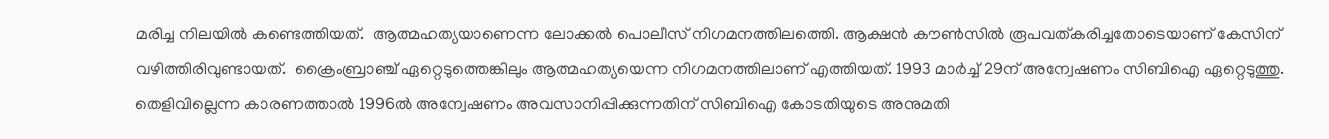മരിച്ച നിലയില്‍ കണ്ടെത്തിയത്.  ആത്മഹത്യയാണെന്ന ലോക്കല്‍ പൊലീസ് നിഗമനത്തിലത്തെി. ആക്ഷന്‍ കൗണ്‍സില്‍ രൂപവത്കരിച്ചതോടെയാണ് കേസിന് വഴിത്തിരിവുണ്ടായത്.  ക്രൈംബ്രാഞ്ച് ഏറ്റെടുത്തെങ്കിലും ആത്മഹത്യയെന്ന നിഗമനത്തിലാണ് എത്തിയത്. 1993 മാര്‍ച്ച് 29ന് അന്വേഷണം സിബിഐ ഏറ്റെടുത്തു. തെളിവില്ലെന്ന കാരണത്താല്‍ 1996ല്‍ അന്വേഷണം അവസാനിപ്പിക്കുന്നതിന് സിബിഐ കോടതിയുടെ അനുമതി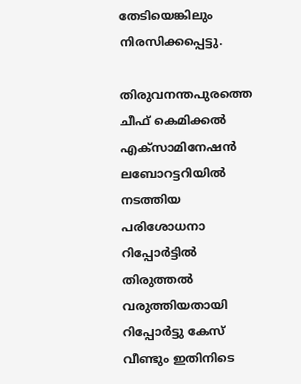തേടിയെങ്കിലും നിരസിക്കപ്പെട്ടു.

തിരുവനന്തപുരത്തെ ചീഫ് കെമിക്കല്‍ എക്സാമിനേഷന്‍ ലബോറട്ടറിയില്‍ നടത്തിയ പരിശോധനാ റിപ്പോര്‍ട്ടില്‍ തിരുത്തല്‍ വരുത്തിയതായി റിപ്പോര്‍ട്ടു കേസ് വീണ്ടും ഇതിനിടെ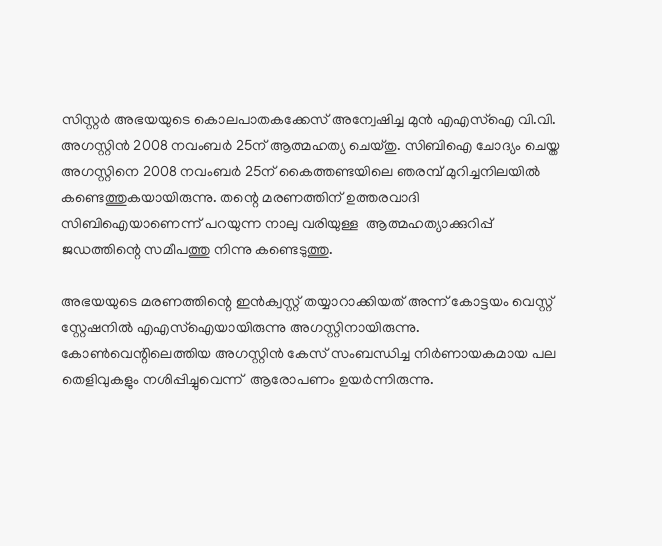സിസ്റ്റര്‍ അഭയയുടെ കൊലപാതകക്കേസ് അന്വേഷിച്ച മുന്‍ എഎസ്‌ഐ വി.വി. അഗസ്റ്റിന്‍ 2008 നവംബര്‍ 25ന് ആത്മഹത്യ ചെയ്തു. സിബിഐ ചോദ്യം ചെയ്ത അഗസ്റ്റിനെ 2008 നവംബര്‍ 25ന് കൈത്തണ്ടയിലെ ഞരമ്പ് മുറിച്ചനിലയില്‍  കണ്ടെത്തുകയായിരുന്നു. തന്റെ മരണത്തിന് ഉത്തരവാദി സിബിഐയാണെന്ന് പറയുന്ന നാലു വരിയുള്ള  ആത്മഹത്യാക്കുറിപ്പ് ജഡത്തിന്റെ സമീപത്തു നിന്നു കണ്ടെടുത്തു.

അഭയയുടെ മരണത്തിന്റെ ഇന്‍ക്വസ്റ്റ് തയ്യാറാക്കിയത് അന്ന് കോട്ടയം വെസ്റ്റ് സ്റ്റേഷനില്‍ എഎസ്‌ഐയായിരുന്നു അഗസ്റ്റിനായിരുന്നു. കോണ്‍വെന്റിലെത്തിയ അഗസ്റ്റിന്‍ കേസ് സംബന്ധിച്ച നിര്‍ണായകമായ പല തെളിവുകളും നശിപ്പിച്ചുവെന്ന്  ആരോപണം ഉയര്‍ന്നിരുന്നു.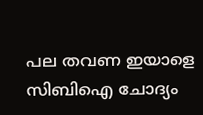പല തവണ ഇയാളെ സിബിഐ ചോദ്യം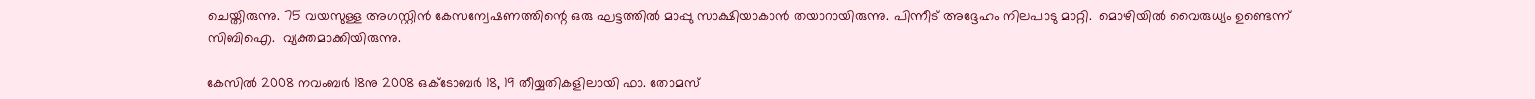ചെയ്തിരുന്നു. 75 വയസുള്ള അഗസ്റ്റിന്‍ കേസന്വേഷണത്തിന്റെ ഒരു ഘട്ടത്തില്‍ മാപ്പു സാക്ഷിയാകാന്‍ തയാറായിരുന്നു. പിന്നീട് അദ്ദേഹം നിലപാടു മാറ്റി.  മൊഴിയില്‍ വൈരുധ്യം ഉണ്ടെന്ന് സിബിഐ.  വ്യക്തമാക്കിയിരുന്നു.

കേസില്‍ 2008 നവംബര്‍ 18നു 2008 ഒക്ടോബര്‍ 18, 19 തീയ്യതികളിലായി ഫാ. തോമസ്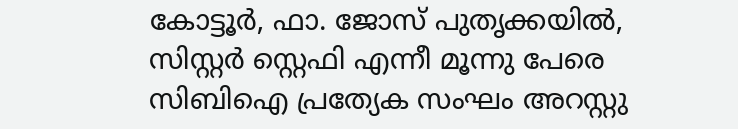കോട്ടൂര്‍, ഫാ. ജോസ് പുതൃക്കയില്‍, സിസ്റ്റര്‍ സ്റ്റെഫി എന്നീ മൂന്നു പേരെ സിബിഐ പ്രത്യേക സംഘം അറസ്റ്റു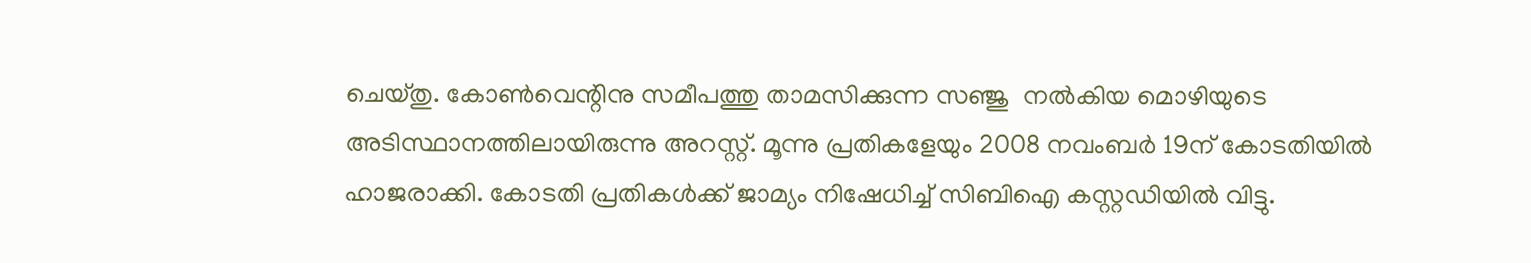ചെയ്തു. കോണ്‍വെന്റിനു സമീപത്തു താമസിക്കുന്ന സഞ്ജു  നല്‍കിയ മൊഴിയുടെ അടിസ്ഥാനത്തിലായിരുന്നു അറസ്റ്റ്. മൂന്നു പ്രതികളേയും 2008 നവംബര്‍ 19ന് കോടതിയില്‍ ഹാജരാക്കി. കോടതി പ്രതികള്‍ക്ക് ജാമ്യം നിഷേധിച്ച് സിബിഐ കസ്റ്റഡിയില്‍ വിട്ടു.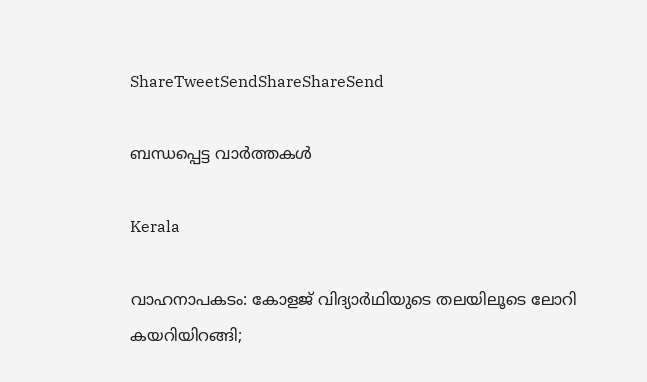ShareTweetSendShareShareSend

ബന്ധപ്പെട്ട വാര്‍ത്തകള്‍

Kerala

വാഹനാപകടം: കോളജ് വിദ്യാര്‍ഥിയുടെ തലയിലൂടെ ലോറി കയറിയിറങ്ങി;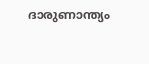ദാരുണാന്ത്യം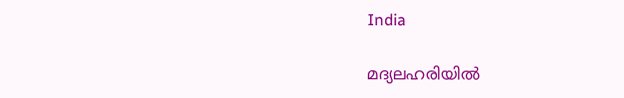India

മദ്യലഹരിയിൽ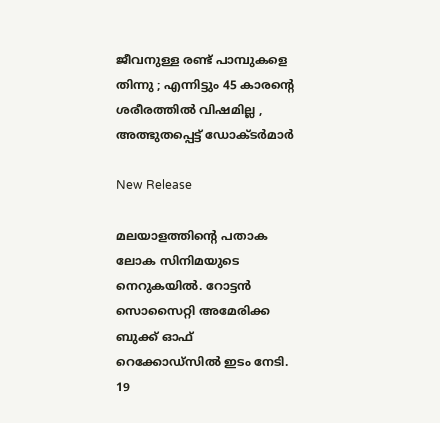ജീവനുള്ള രണ്ട് പാമ്പുകളെ തിന്നു ; എന്നിട്ടും 45 കാരന്റെ ശരീരത്തിൽ വിഷമില്ല , അത്ഭുതപ്പെട്ട് ഡോക്ടർമാർ

New Release

മലയാളത്തിന്റെ പതാക ലോക സിനിമയുടെ നെറുകയിൽ. റോട്ടൻ സൊസൈറ്റി അമേരിക്ക ബുക്ക് ഓഫ് റെക്കോഡ്‌സിൽ ഇടം നേടി. 19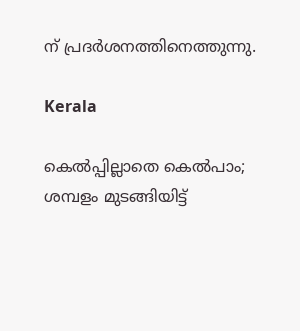ന് പ്രദർശനത്തിനെത്തുന്നു.

Kerala

കെല്‍പ്പില്ലാതെ കെല്‍പാം; ശമ്പളം മുടങ്ങിയിട്ട്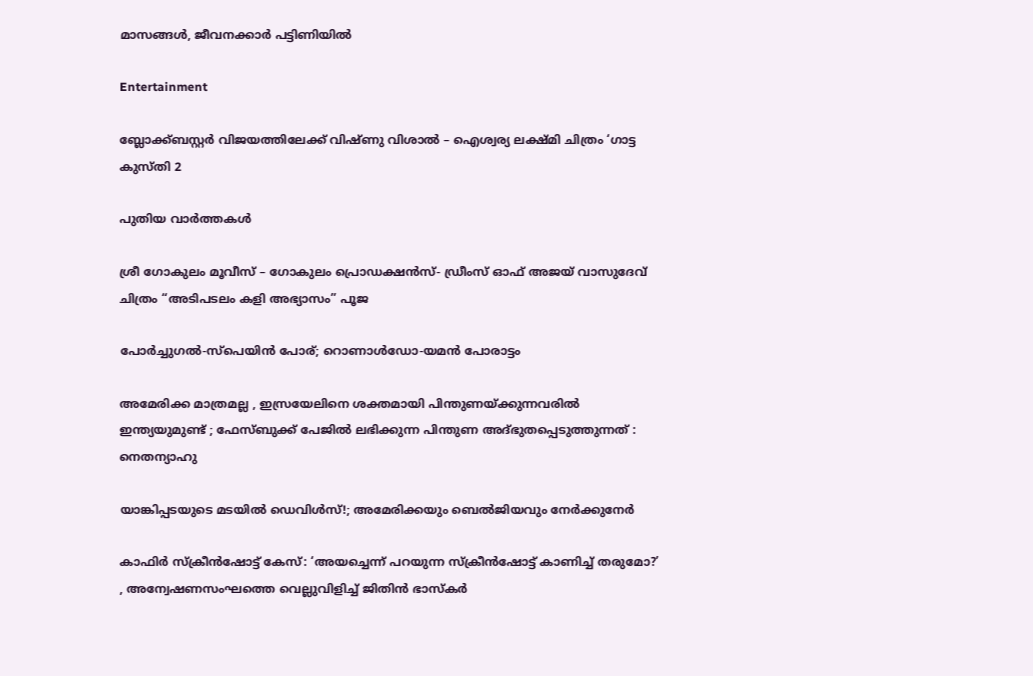മാസങ്ങള്‍, ജീവനക്കാര്‍ പട്ടിണിയില്‍

Entertainment

ബ്ലോക്ക്ബസ്റ്റർ വിജയത്തിലേക്ക് വിഷ്ണു വിശാൽ – ഐശ്വര്യ ലക്ഷ്മി ചിത്രം ‘ഗാട്ട കുസ്തി 2

പുതിയ വാര്‍ത്തകള്‍

ശ്രീ ഗോകുലം മൂവീസ് – ഗോകുലം പ്രൊഡക്ഷൻസ്- ഡ്രീംസ് ഓഫ് അജയ് വാസുദേവ് ചിത്രം “അടിപടലം കളി അഭ്യാസം” പൂജ

പോര്‍ച്ചുഗല്‍-സ്‌പെയിന്‍ പോര്; റൊണാള്‍ഡോ-യമന്‍ പോരാട്ടം

അമേരിക്ക മാത്രമല്ല , ഇസ്രയേലിനെ ശക്തമായി പിന്തുണയ്‌ക്കുന്നവരിൽ ഇന്ത്യയുമുണ്ട് ; ഫേസ്ബുക്ക് പേജിൽ ലഭിക്കുന്ന പിന്തുണ അദ്ഭുതപ്പെടുത്തുന്നത് : നെതന്യാഹു

യാങ്കിപ്പടയുടെ മടയില്‍ ഡെവിള്‍സ്!; അമേരിക്കയും ബെല്‍ജിയവും നേര്‍ക്കുനേര്‍

കാഫിർ സ്ക്രീൻഷോട്ട് കേസ്: ‘അയച്ചെന്ന് പറയുന്ന സ്ക്രീൻഷോട്ട് കാണിച്ച് തരുമോ?’ , അന്വേഷണസംഘത്തെ വെല്ലുവിളിച്ച് ജിതിൻ ഭാസ്കർ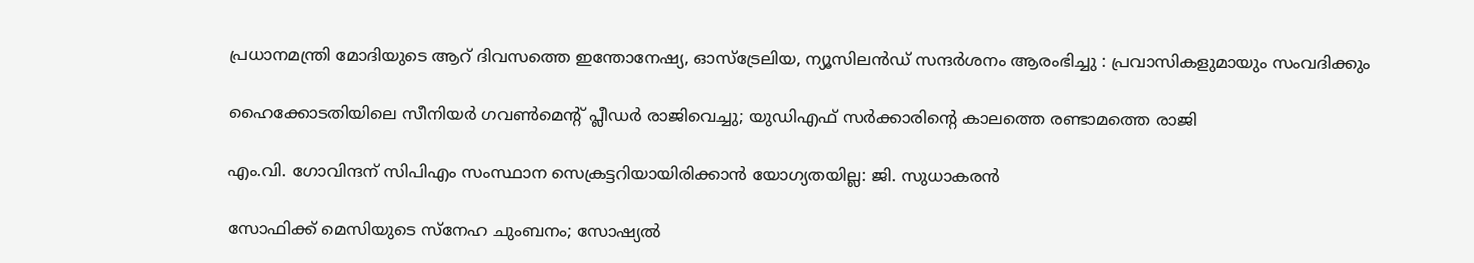പ്രധാനമന്ത്രി മോദിയുടെ ആറ് ദിവസത്തെ ഇന്തോനേഷ്യ, ഓസ്‌ട്രേലിയ, ന്യൂസിലൻഡ് സന്ദർശനം ആരംഭിച്ചു : പ്രവാസികളുമായും സംവദിക്കും

ഹൈക്കോടതിയിലെ സീനിയർ ഗവൺമെന്റ് പ്ലീഡർ രാജിവെച്ചു; യുഡിഎഫ് സര്‍ക്കാരിന്റെ കാലത്തെ രണ്ടാമത്തെ രാജി

എം.വി. ഗോവിന്ദന് സിപിഎം സംസ്ഥാന സെക്രട്ടറിയായിരിക്കാൻ യോഗ്യതയില്ല: ജി. സുധാകരൻ

സോഫിക്ക് മെസിയുടെ സ്‌നേഹ ചുംബനം; സോഷ്യല്‍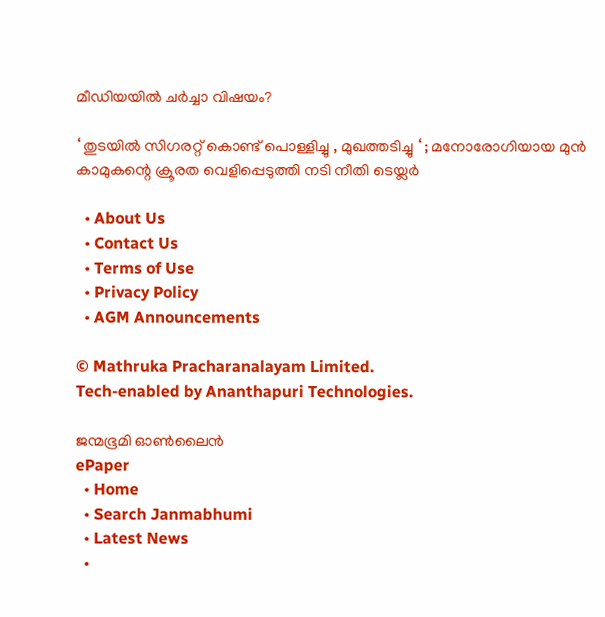മീഡിയയില്‍ ചര്‍ച്ചാ വിഷയം?

‘ തുടയിൽ സിഗരറ്റ് കൊണ്ട് പൊള്ളിച്ചു , മുഖത്തടിച്ചു ‘ ; മനോരോഗിയായ മുൻ കാമുകന്റെ ക്രൂരത വെളിപ്പെടുത്തി നടി നീതി ടെയ്ലർ

  • About Us
  • Contact Us
  • Terms of Use
  • Privacy Policy
  • AGM Announcements

© Mathruka Pracharanalayam Limited.
Tech-enabled by Ananthapuri Technologies.

ജന്മഭൂമി ഓണ്‍ലൈന്‍
ePaper
  • Home
  • Search Janmabhumi
  • Latest News
  •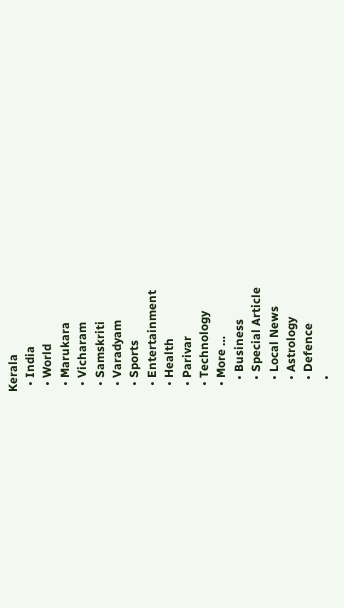Kerala
  • India
  • World
  • Marukara
  • Vicharam
  • Samskriti
  • Varadyam
  • Sports
  • Entertainment
  • Health
  • Parivar
  • Technology
  • More …
    • Business
    • Special Article
    • Local News
    • Astrology
    • Defence
    •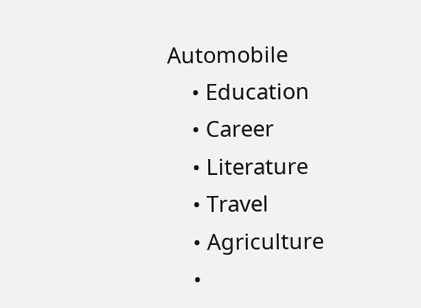Automobile
    • Education
    • Career
    • Literature
    • Travel
    • Agriculture
    •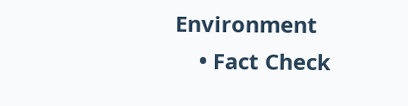Environment
    • Fact Check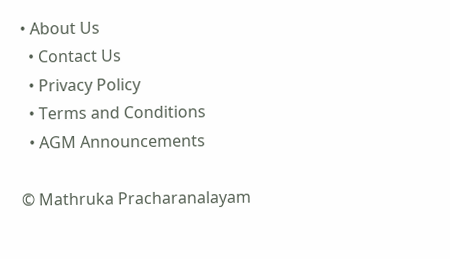• About Us
  • Contact Us
  • Privacy Policy
  • Terms and Conditions
  • AGM Announcements

© Mathruka Pracharanalayam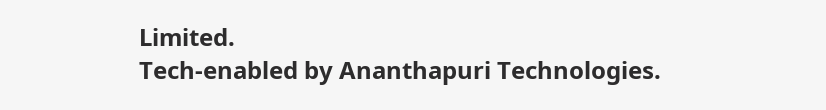Limited.
Tech-enabled by Ananthapuri Technologies.